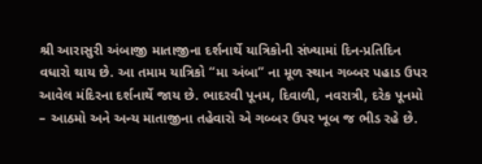શ્રી આરાસુરી અંબાજી માતાજીના દર્શનાર્થે યાત્રિકોની સંખ્યામાં દિન-પ્રતિદિન વધારો થાય છે. આ તમામ યાત્રિકો “મા અંબા” ના મૂળ સ્થાન ગબ્બર પહાડ ઉપર આવેલ મંદિરના દર્શનાર્થે જાય છે. ભાદરવી પૂનમ, દિવાળી, નવરાત્રી, દરેક પૂનમો – આઠમો અને અન્ય માતાજીના તહેવારો એ ગબ્બર ઉપર ખૂબ જ ભીડ રહે છે.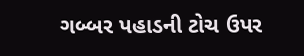ગબ્બર પહાડની ટોચ ઉપર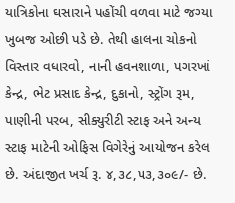યાત્રિકોના ઘસારાને પહોંચી વળવા માટે જગ્યા ખુબજ ઓછી પડે છે. તેથી હાલના ચોકનો વિસ્તાર વધારવો, નાની હવનશાળા, પગરખાં કેન્દ્ર, ભેટ પ્રસાદ કેન્દ્ર, દુકાનો, સ્ટ્રોંગ રૂમ, પાણીની પરબ, સીક્યુરીટી સ્ટાફ અને અન્ય સ્ટાફ માટેની ઓફિસ વિગેરેનું આયોજન કરેલ છે. અંદાજીત ખર્ચ રૂ. ૪,૩૮,૫૩,૩૦૯/- છે.